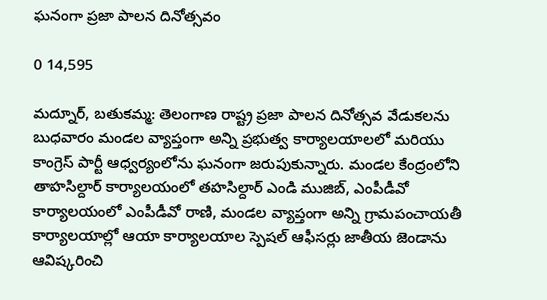ఘనంగా ప్రజా పాలన దినోత్సవం

0 14,595

మద్నూర్, బతుకమ్మ: తెలంగాణ రాష్ట్ర ప్రజా పాలన దినోత్సవ వేడుకలను బుధవారం మండల వ్యాప్తంగా అన్ని ప్రభుత్వ కార్యాలయాలలో మరియు కాంగ్రెస్ పార్టీ ఆధ్వర్యంలోను ఘనంగా జరుపుకున్నారు. మండల కేంద్రంలోని తాహసిల్దార్ కార్యాలయంలో తహసిల్దార్ ఎండి ముజిబ్, ఎంపీడీవో కార్యాలయంలో ఎంపీడీవో రాణి, మండల వ్యాప్తంగా అన్ని గ్రామపంచాయతీ కార్యాలయాల్లో ఆయా కార్యాలయాల స్పెషల్ ఆఫీసర్లు జాతీయ జెండాను ఆవిష్కరించి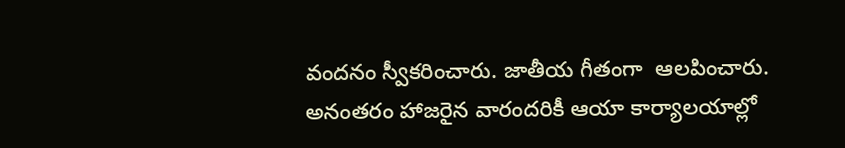వందనం స్వీకరించారు. జాతీయ గీతంగా  ఆలపించారు. అనంతరం హాజరైన వారందరికీ ఆయా కార్యాలయాల్లో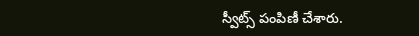స్వీట్స్ పంపిణీ చేశారు.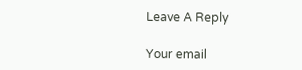Leave A Reply

Your email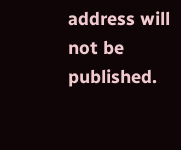address will not be published.